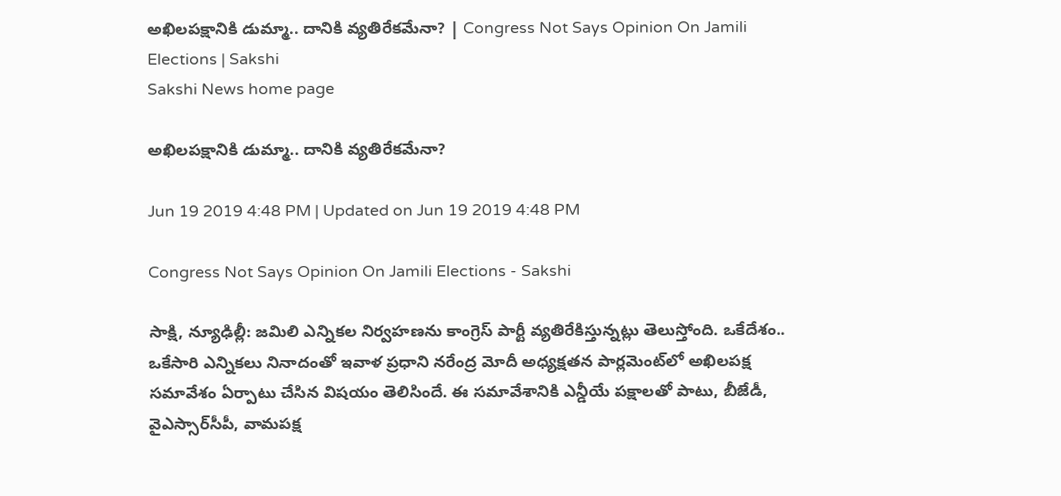అఖిలపక్షానికి డుమ్మా.. దానికి వ్యతిరేకమేనా? | Congress Not Says Opinion On Jamili Elections | Sakshi
Sakshi News home page

అఖిలపక్షానికి డుమ్మా.. దానికి వ్యతిరేకమేనా?

Jun 19 2019 4:48 PM | Updated on Jun 19 2019 4:48 PM

Congress Not Says Opinion On Jamili Elections - Sakshi

సాక్షి, న్యూఢిల్లీ: జమిలి ఎన్నిక‌ల నిర్వ‌హణ‌ను కాంగ్రెస్ పార్టీ వ్య‌తిరేకిస్తున్నట్లు తెలుస్తోంది. ఒకేదేశం.. ఒకేసారి ఎన్నికలు నినాదంతో ఇవాళ ప్ర‌ధాని నరేంద్ర మోదీ అధ్యక్షతన పార్లమెంట్‌లో అఖిలప‌క్ష స‌మావేశం ఏర్పాటు చేసిన విషయం తెలిసిందే. ఈ సమావేశానికి ఎన్డీయే పక్షాలతో పాటు, బీజేడీ, వైఎస్సార్‌సీపీ, వామపక్ష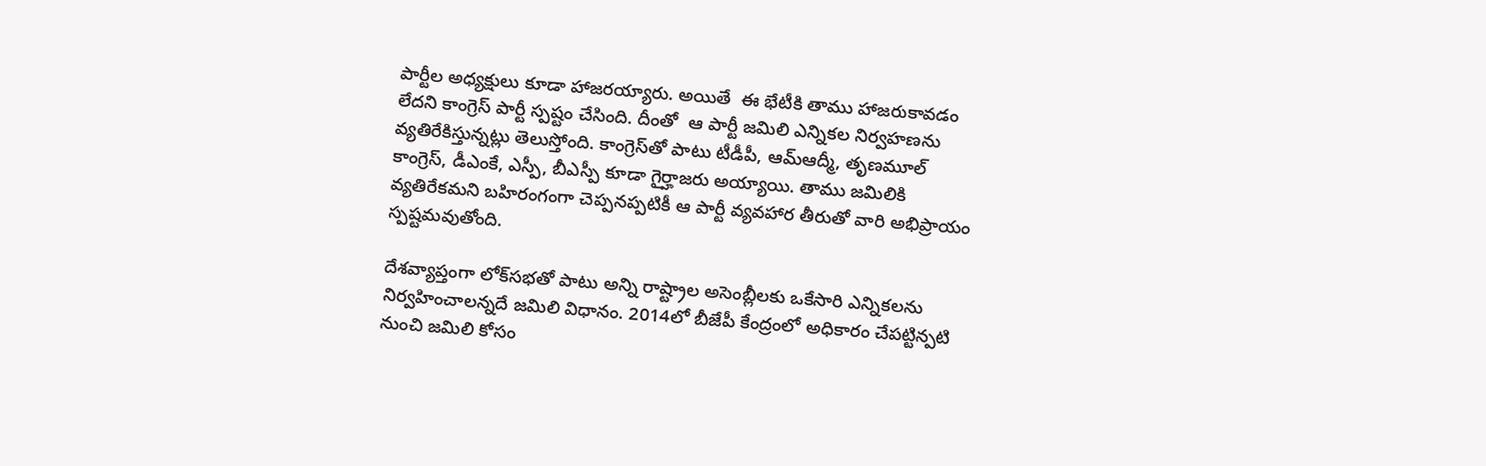పార్టీల అధ్యక్షులు కూడా హాజరయ్యారు. అయితే  ఈ భేటీకి తాము హాజ‌రుకావ‌డం లేద‌ని కాంగ్రెస్ పార్టీ స్ప‌ష్టం చేసింది. దీంతో  ఆ పార్టీ జ‌మిలి ఎన్నిక‌ల నిర్వ‌హ‌ణ‌ను వ్య‌తిరేకిస్తున్న‌ట్లు తెలుస్తోంది. కాంగ్రెస్‌తో పాటు టీడీపీ, ఆమ్‌ఆద్మీ, తృణమూల్‌ కాంగ్రెస్‌, డీఎంకే, ఎస్పీ, బీఎస్పీ కూడా గైర్హాజరు అయ్యాయి. తాము జమిలికి వ్యతిరేకమని బహిరంగంగా చెప్పనప్పటికీ ఆ పార్టీ వ్యవహార తీరుతో వారి అభిప్రాయం స్పష్టమవుతోంది.

దేశ‌వ్యాప్తంగా లోక్‌స‌భతో పాటు అన్ని రాష్ట్రాల అసెంబ్లీలకు ఒకేసారి ఎన్నిక‌ల‌ను నిర్వ‌హించాల‌న్న‌దే జ‌మిలి విధానం. 2014లో బీజేపీ కేంద్రంలో అధికారం చేపట్టిన్పటి నుంచి జమిలి కోసం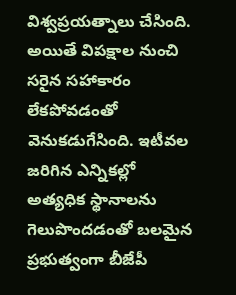విశ్వప్రయత్నాలు చేసింది. అయితే విపక్షాల నుంచి సరైన సహాకారం లేకపోవడంతో వెనుకడుగేసింది. ఇటీవల జరిగిన ఎన్నికల్లో అత్యధిక స్థానాలను గెలుపొందడంతో బలమైన ప్రభుత్వంగా బీజేపీ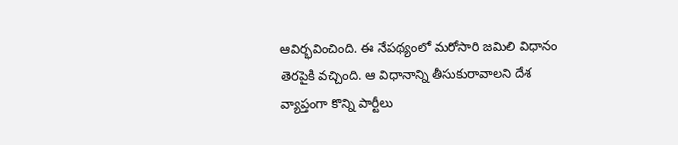ఆవిర్భవించింది. ఈ నేపథ్యంలో మరోసారి జమిలి విధానం తెరపైకి వచ్చింది. ఆ విధానాన్ని తీసుకురావాల‌ని దేశ వ్యాప్తంగా కొన్ని పార్టీలు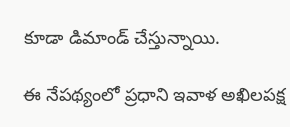కూడా డిమాండ్ చేస్తున్నాయి.

ఈ నేప‌థ్యంలో ప్రధాని ఇవాళ అఖిల‌ప‌క్ష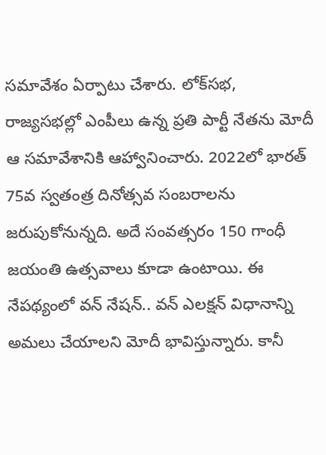స‌మావేశం ఏర్పాటు చేశారు. లోక్‌స‌భ‌, రాజ్య‌స‌భల్లో ఎంపీలు ఉన్న ప్ర‌తి పార్టీ నేత‌ను మోదీ ఆ స‌మావేశానికి ఆహ్వానించారు. 2022లో భార‌త్ 75వ స్వతంత్ర దినోత్స‌వ సంబ‌రాల‌ను జ‌రుపుకోనున్న‌ది. అదే సంవ‌త్స‌రం 150 గాంధీ జ‌యంతి ఉత్స‌వాలు కూడా ఉంటాయి. ఈ నేప‌థ్యంలో వ‌న్ నేష‌న్‌.. వ‌న్ ఎల‌క్ష‌న్ విధానాన్ని అమ‌లు చేయాల‌ని మోదీ భావిస్తున్నారు. కానీ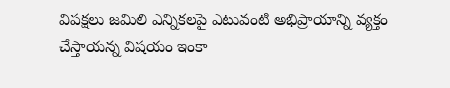విప‌క్ష‌లు జ‌మిలి ఎన్నిక‌ల‌పై ఎటువంటి అభిప్రాయాన్ని వ్య‌క్తం చేస్తాయ‌న్న విష‌యం ఇంకా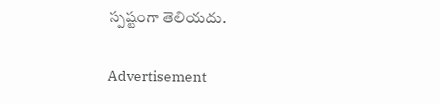స్ప‌ష్టంగా తెలియ‌దు.

Advertisement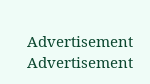Advertisement
Advertisement